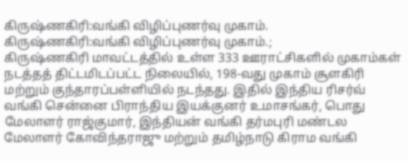கிருஷ்ணகிரி:வங்கி விழிப்புணர்வு முகாம்.
கிருஷ்ணகிரி:வங்கி விழிப்புணர்வு முகாம்.;
கிருஷ்ணகிரி மாவட்டத்தில் உள்ள 333 ஊராட்சிகளில் முகாம்கள் நடத்தத் திட்டமிடப்பட்ட நிலையில், 198-வது முகாம் சூளகிரி மற்றும் குந்தாரப்பள்ளியில் நடந்தது. இதில் இந்திய ரிசர்வ் வங்கி சென்னை பிராந்திய இயக்குனர் உமாசங்கர், பொது மேலாளர் ராஜ்குமார், இந்தியன் வங்கி தர்மபுரி மண்டல மேலாளர் கோவிந்தராஜு மற்றும் தமிழ்நாடு கிராம வங்கி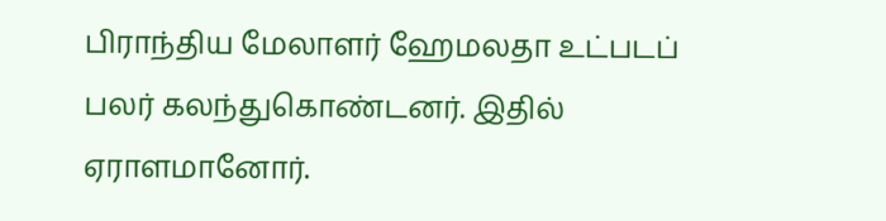பிராந்திய மேலாளர் ஹேமலதா உட்படப் பலர் கலந்துகொண்டனர். இதில் ஏராளமானோர்.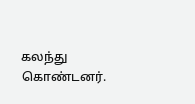கலந்து கொண்டனர்.